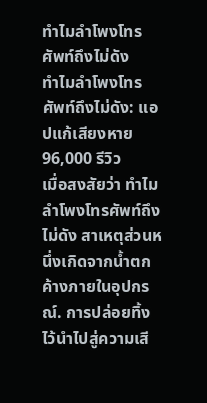ทําไมลําโพงโทรศัพท์ถึงไม่ดัง
ทําไมลําโพงโทรศัพท์ถึงไม่ดัง: แอปแก้เสียงหาย 96,000 รีวิว
เมื่อสงสัยว่า ทําไมลําโพงโทรศัพท์ถึงไม่ดัง สาเหตุส่วนหนึ่งเกิดจากน้ำตกค้างภายในอุปกรณ์. การปล่อยทิ้งไว้นำไปสู่ความเสี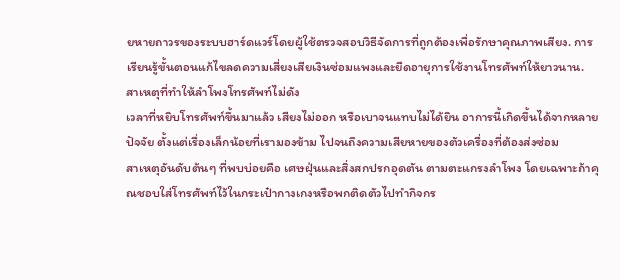ยหายถาวรของระบบฮาร์ดแวร์โดยผู้ใช้ตรวจสอบวิธีจัดการที่ถูกต้องเพื่อรักษาคุณภาพเสียง. การเรียนรู้ขั้นตอนแก้ไขลดความเสี่ยงเสียเงินซ่อมแพงและยืดอายุการใช้งานโทรศัพท์ให้ยาวนาน.
สาเหตุที่ทำให้ลำโพงโทรศัพท์ไม่ดัง
เวลาที่หยิบโทรศัพท์ขึ้นมาแล้ว เสียงไม่ออก หรือเบาจนแทบไม่ได้ยิน อาการนี้เกิดขึ้นได้จากหลายปัจจัย ตั้งแต่เรื่องเล็กน้อยที่เรามองข้าม ไปจนถึงความเสียหายของตัวเครื่องที่ต้องส่งซ่อม
สาเหตุอันดับต้นๆ ที่พบบ่อยคือ เศษฝุ่นและสิ่งสกปรกอุดตัน ตามตะแกรงลำโพง โดยเฉพาะถ้าคุณชอบใส่โทรศัพท์ไว้ในกระเป๋ากางเกงหรือพกติดตัวไปทำกิจกร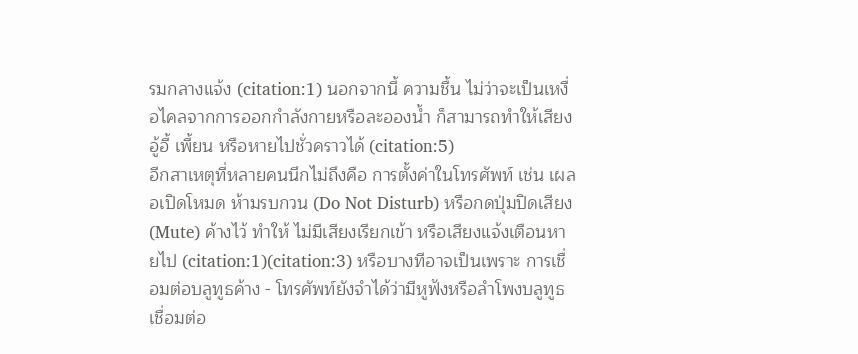รมกลางแจ้ง (citation:1) นอกจากนี้ ความชื้น ไม่ว่าจะเป็นเหงื่อไคลจากการออกกำลังกายหรือละอองน้ำ ก็สามารถทำให้เสียงอู้อี้ เพี้ยน หรือหายไปชั่วคราวได้ (citation:5)
อีกสาเหตุที่หลายคนนึกไม่ถึงคือ การตั้งค่าในโทรศัพท์ เช่น เผลอเปิดโหมด ห้ามรบกวน (Do Not Disturb) หรือกดปุ่มปิดเสียง (Mute) ค้างไว้ ทำให้ ไม่มีเสียงเรียกเข้า หรือเสียงแจ้งเตือนหายไป (citation:1)(citation:3) หรือบางทีอาจเป็นเพราะ การเชื่อมต่อบลูทูธค้าง - โทรศัพท์ยังจำได้ว่ามีหูฟังหรือลำโพงบลูทูธเชื่อมต่อ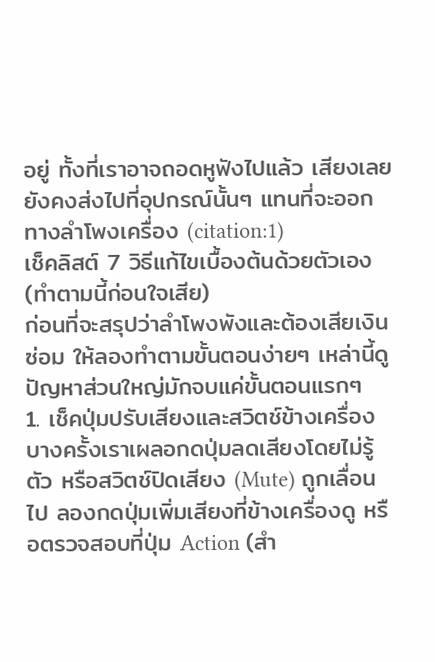อยู่ ทั้งที่เราอาจถอดหูฟังไปแล้ว เสียงเลยยังคงส่งไปที่อุปกรณ์นั้นๆ แทนที่จะออกทางลำโพงเครื่อง (citation:1)
เช็คลิสต์ 7 วิธีแก้ไขเบื้องต้นด้วยตัวเอง (ทำตามนี้ก่อนใจเสีย)
ก่อนที่จะสรุปว่าลำโพงพังและต้องเสียเงินซ่อม ให้ลองทำตามขั้นตอนง่ายๆ เหล่านี้ดู ปัญหาส่วนใหญ่มักจบแค่ขั้นตอนแรกๆ
1. เช็คปุ่มปรับเสียงและสวิตช์ข้างเครื่อง บางครั้งเราเผลอกดปุ่มลดเสียงโดยไม่รู้ตัว หรือสวิตช์ปิดเสียง (Mute) ถูกเลื่อนไป ลองกดปุ่มเพิ่มเสียงที่ข้างเครื่องดู หรือตรวจสอบที่ปุ่ม Action (สำ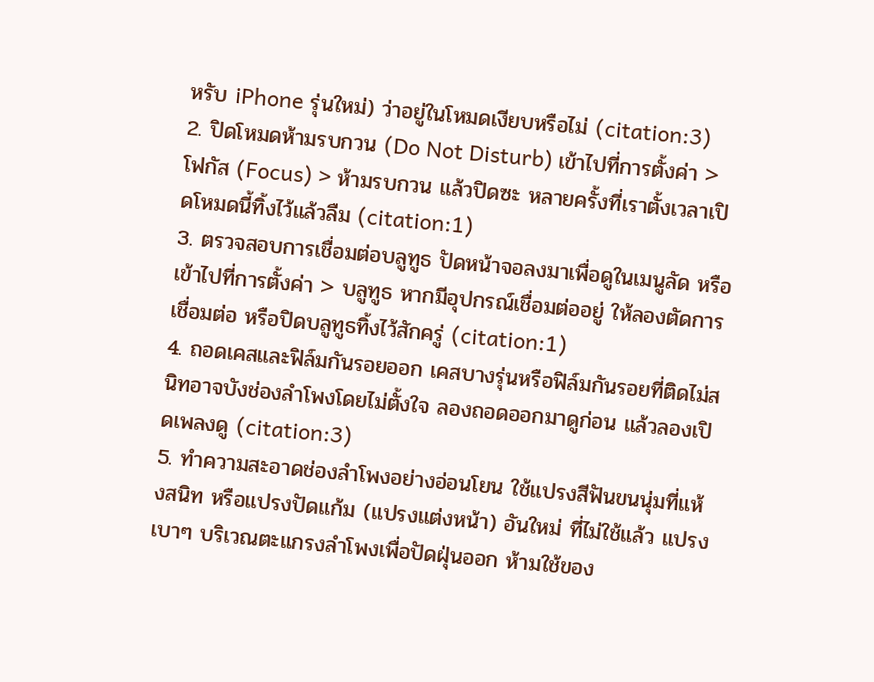หรับ iPhone รุ่นใหม่) ว่าอยู่ในโหมดเงียบหรือไม่ (citation:3)
2. ปิดโหมดห้ามรบกวน (Do Not Disturb) เข้าไปที่การตั้งค่า > โฟกัส (Focus) > ห้ามรบกวน แล้วปิดซะ หลายครั้งที่เราตั้งเวลาเปิดโหมดนี้ทิ้งไว้แล้วลืม (citation:1)
3. ตรวจสอบการเชื่อมต่อบลูทูธ ปัดหน้าจอลงมาเพื่อดูในเมนูลัด หรือเข้าไปที่การตั้งค่า > บลูทูธ หากมีอุปกรณ์เชื่อมต่ออยู่ ให้ลองตัดการเชื่อมต่อ หรือปิดบลูทูธทิ้งไว้สักครู่ (citation:1)
4. ถอดเคสและฟิล์มกันรอยออก เคสบางรุ่นหรือฟิล์มกันรอยที่ติดไม่สนิทอาจบังช่องลำโพงโดยไม่ตั้งใจ ลองถอดออกมาดูก่อน แล้วลองเปิดเพลงดู (citation:3)
5. ทำความสะอาดช่องลำโพงอย่างอ่อนโยน ใช้แปรงสีฟันขนนุ่มที่แห้งสนิท หรือแปรงปัดแก้ม (แปรงแต่งหน้า) อันใหม่ ที่ไม่ใช้แล้ว แปรงเบาๆ บริเวณตะแกรงลำโพงเพื่อปัดฝุ่นออก ห้ามใช้ของ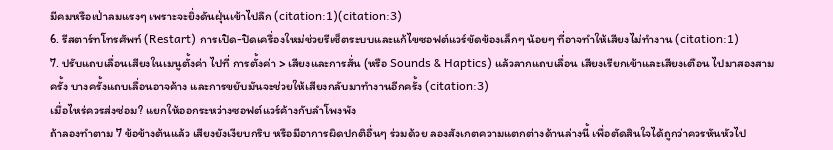มีคมหรือเป่าลมแรงๆ เพราะจะยิ่งดันฝุ่นเข้าไปลึก (citation:1)(citation:3)
6. รีสตาร์ทโทรศัพท์ (Restart) การเปิด-ปิดเครื่องใหม่ช่วยรีเซ็ตระบบและแก้ไขซอฟต์แวร์ขัดข้องเล็กๆ น้อยๆ ที่อาจทำให้เสียงไม่ทำงาน (citation:1)
7. ปรับแถบเลื่อนเสียงในเมนูตั้งค่า ไปที่ การตั้งค่า > เสียงและการสั่น (หรือ Sounds & Haptics) แล้วลากแถบเลื่อน เสียงเรียกเข้าและเสียงเตือน ไปมาสองสามครั้ง บางครั้งแถบเลื่อนอาจค้าง และการขยับมันจะช่วยให้เสียงกลับมาทำงานอีกครั้ง (citation:3)
เมื่อไหร่ควรส่งซ่อม? แยกให้ออกระหว่างซอฟต์แวร์ค้างกับลำโพงพัง
ถ้าลองทำตาม 7 ข้อข้างต้นแล้ว เสียงยังเงียบกริบ หรือมีอาการผิดปกติอื่นๆ ร่วมด้วย ลองสังเกตความแตกต่างด้านล่างนี้ เพื่อตัดสินใจได้ถูกว่าควรหันหัวไป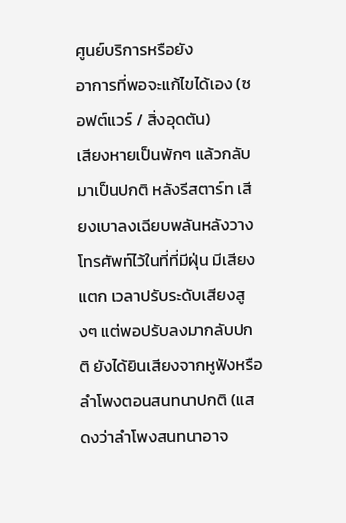ศูนย์บริการหรือยัง
อาการที่พอจะแก้ไขได้เอง (ซอฟต์แวร์ / สิ่งอุดตัน)
เสียงหายเป็นพักๆ แล้วกลับมาเป็นปกติ หลังรีสตาร์ท เสียงเบาลงเฉียบพลันหลังวางโทรศัพท์ไว้ในที่ที่มีฝุ่น มีเสียงแตก เวลาปรับระดับเสียงสูงๆ แต่พอปรับลงมากลับปกติ ยังได้ยินเสียงจากหูฟังหรือลำโพงตอนสนทนาปกติ (แสดงว่าลำโพงสนทนาอาจ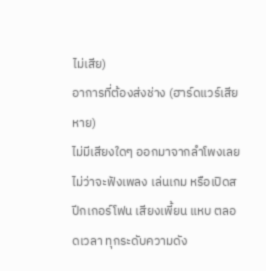ไม่เสีย)
อาการที่ต้องส่งช่าง (ฮาร์ดแวร์เสียหาย)
ไม่มีเสียงใดๆ ออกมาจากลำโพงเลย ไม่ว่าจะฟังเพลง เล่นเกม หรือเปิดสปีกเกอร์โฟน เสียงเพี้ยน แหบ ตลอดเวลา ทุกระดับความดัง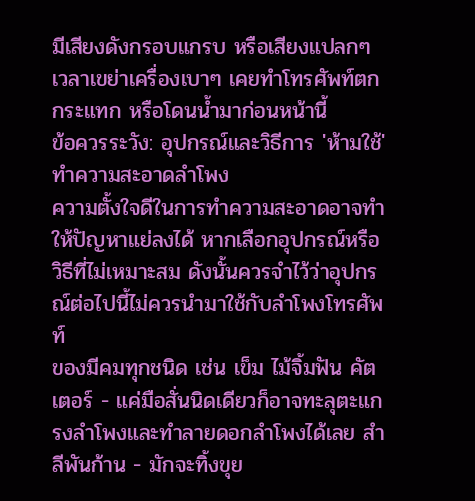มีเสียงดังกรอบแกรบ หรือเสียงแปลกๆ เวลาเขย่าเครื่องเบาๆ เคยทำโทรศัพท์ตกกระแทก หรือโดนน้ำมาก่อนหน้านี้
ข้อควรระวัง: อุปกรณ์และวิธีการ 'ห้ามใช้' ทำความสะอาดลำโพง
ความตั้งใจดีในการทำความสะอาดอาจทำให้ปัญหาแย่ลงได้ หากเลือกอุปกรณ์หรือวิธีที่ไม่เหมาะสม ดังนั้นควรจำไว้ว่าอุปกรณ์ต่อไปนี้ไม่ควรนำมาใช้กับลำโพงโทรศัพท์
ของมีคมทุกชนิด เช่น เข็ม ไม้จิ้มฟัน คัตเตอร์ - แค่มือสั่นนิดเดียวก็อาจทะลุตะแกรงลำโพงและทำลายดอกลำโพงได้เลย สำลีพันก้าน - มักจะทิ้งขุย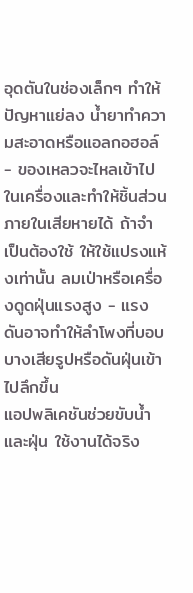อุดตันในช่องเล็กๆ ทำให้ปัญหาแย่ลง น้ำยาทำความสะอาดหรือแอลกอฮอล์ - ของเหลวจะไหลเข้าไปในเครื่องและทำให้ชิ้นส่วนภายในเสียหายได้ ถ้าจำเป็นต้องใช้ ให้ใช้แปรงแห้งเท่านั้น ลมเป่าหรือเครื่องดูดฝุ่นแรงสูง - แรงดันอาจทำให้ลำโพงที่บอบบางเสียรูปหรือดันฝุ่นเข้าไปลึกขึ้น
แอปพลิเคชันช่วยขับน้ำและฝุ่น ใช้งานได้จริง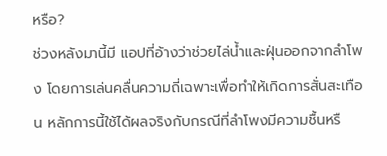หรือ?
ช่วงหลังมานี้มี แอปที่อ้างว่าช่วยไล่น้ำและฝุ่นออกจากลำโพง โดยการเล่นคลื่นความถี่เฉพาะเพื่อทำให้เกิดการสั่นสะเทือน หลักการนี้ใช้ได้ผลจริงกับกรณีที่ลำโพงมีความชื้นหรื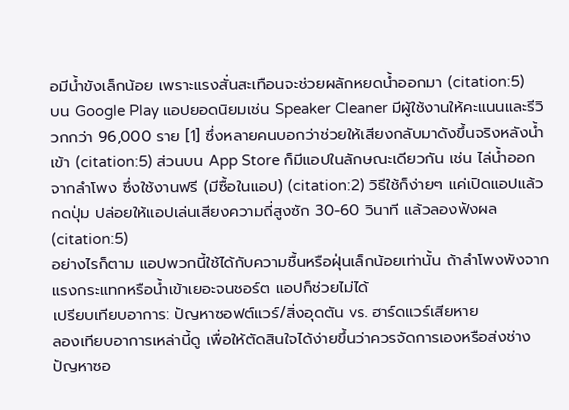อมีน้ำขังเล็กน้อย เพราะแรงสั่นสะเทือนจะช่วยผลักหยดน้ำออกมา (citation:5)
บน Google Play แอปยอดนิยมเช่น Speaker Cleaner มีผู้ใช้งานให้คะแนนและรีวิวกกว่า 96,000 ราย [1] ซึ่งหลายคนบอกว่าช่วยให้เสียงกลับมาดังขึ้นจริงหลังน้ำเข้า (citation:5) ส่วนบน App Store ก็มีแอปในลักษณะเดียวกัน เช่น ไล่น้ำออกจากลำโพง ซึ่งใช้งานฟรี (มีซื้อในแอป) (citation:2) วิธีใช้ก็ง่ายๆ แค่เปิดแอปแล้วกดปุ่ม ปล่อยให้แอปเล่นเสียงความถี่สูงซัก 30-60 วินาที แล้วลองฟังผล (citation:5)
อย่างไรก็ตาม แอปพวกนี้ใช้ได้กับความชื้นหรือฝุ่นเล็กน้อยเท่านั้น ถ้าลำโพงพังจากแรงกระแทกหรือน้ำเข้าเยอะจนชอร์ต แอปก็ช่วยไม่ได้
เปรียบเทียบอาการ: ปัญหาซอฟต์แวร์/สิ่งอุดตัน vs. ฮาร์ดแวร์เสียหาย
ลองเทียบอาการเหล่านี้ดู เพื่อให้ตัดสินใจได้ง่ายขึ้นว่าควรจัดการเองหรือส่งช่างปัญหาซอ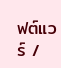ฟต์แวร์ /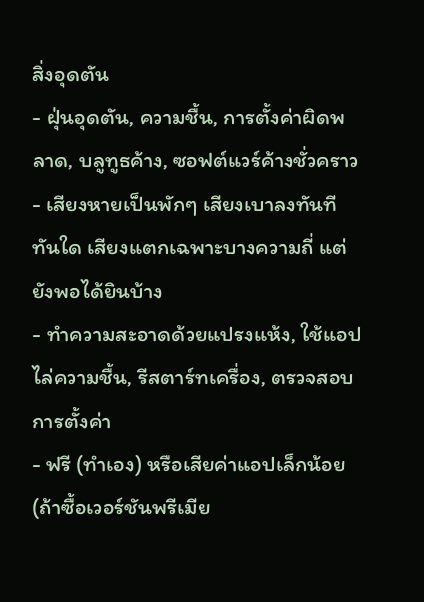สิ่งอุดตัน
- ฝุ่นอุดตัน, ความชื้น, การตั้งค่าผิดพลาด, บลูทูธค้าง, ซอฟต์แวร์ค้างชั่วคราว
- เสียงหายเป็นพักๆ เสียงเบาลงทันทีทันใด เสียงแตกเฉพาะบางความถี่ แต่ยังพอได้ยินบ้าง
- ทำความสะอาดด้วยแปรงแห้ง, ใช้แอปไล่ความชื้น, รีสตาร์ทเครื่อง, ตรวจสอบการตั้งค่า
- ฟรี (ทำเอง) หรือเสียค่าแอปเล็กน้อย (ถ้าซื้อเวอร์ชันพรีเมีย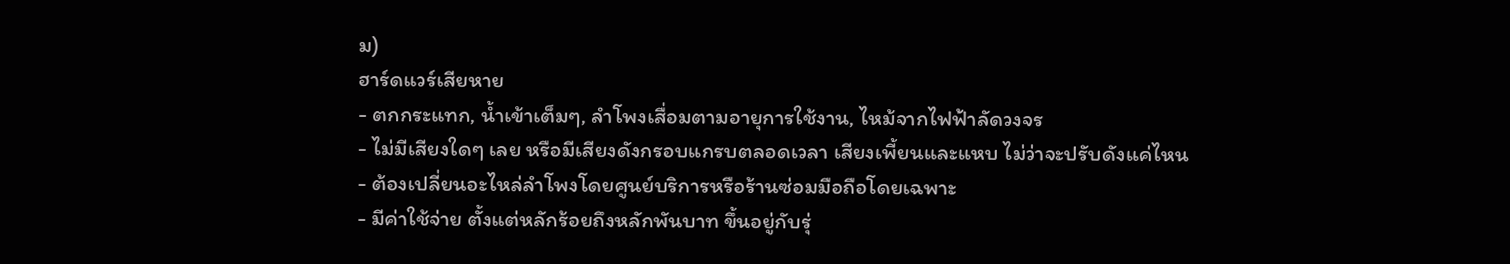ม)
ฮาร์ดแวร์เสียหาย
- ตกกระแทก, น้ำเข้าเต็มๆ, ลำโพงเสื่อมตามอายุการใช้งาน, ไหม้จากไฟฟ้าลัดวงจร
- ไม่มีเสียงใดๆ เลย หรือมีเสียงดังกรอบแกรบตลอดเวลา เสียงเพี้ยนและแหบ ไม่ว่าจะปรับดังแค่ไหน
- ต้องเปลี่ยนอะไหล่ลำโพงโดยศูนย์บริการหรือร้านซ่อมมือถือโดยเฉพาะ
- มีค่าใช้จ่าย ตั้งแต่หลักร้อยถึงหลักพันบาท ขึ้นอยู่กับรุ่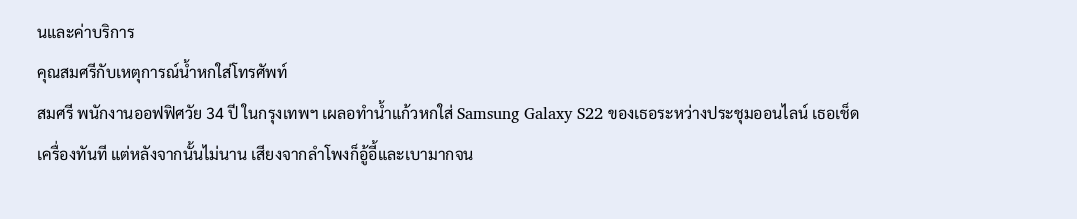นและค่าบริการ
คุณสมศรีกับเหตุการณ์น้ำหกใส่โทรศัพท์
สมศรี พนักงานออฟฟิศวัย 34 ปี ในกรุงเทพฯ เผลอทำน้ำแก้วหกใส่ Samsung Galaxy S22 ของเธอระหว่างประชุมออนไลน์ เธอเช็ดเครื่องทันที แต่หลังจากนั้นไม่นาน เสียงจากลำโพงก็อู้อี้และเบามากจน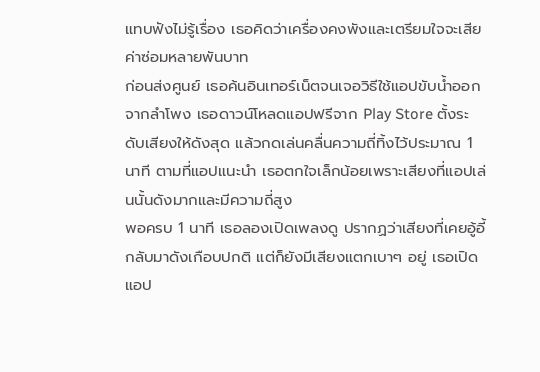แทบฟังไม่รู้เรื่อง เธอคิดว่าเครื่องคงพังและเตรียมใจจะเสียค่าซ่อมหลายพันบาท
ก่อนส่งศูนย์ เธอค้นอินเทอร์เน็ตจนเจอวิธีใช้แอปขับน้ำออกจากลำโพง เธอดาวน์โหลดแอปฟรีจาก Play Store ตั้งระดับเสียงให้ดังสุด แล้วกดเล่นคลื่นความถี่ทิ้งไว้ประมาณ 1 นาที ตามที่แอปแนะนำ เธอตกใจเล็กน้อยเพราะเสียงที่แอปเล่นนั้นดังมากและมีความถี่สูง
พอครบ 1 นาที เธอลองเปิดเพลงดู ปรากฏว่าเสียงที่เคยอู้อี้กลับมาดังเกือบปกติ แต่ก็ยังมีเสียงแตกเบาๆ อยู่ เธอเปิดแอป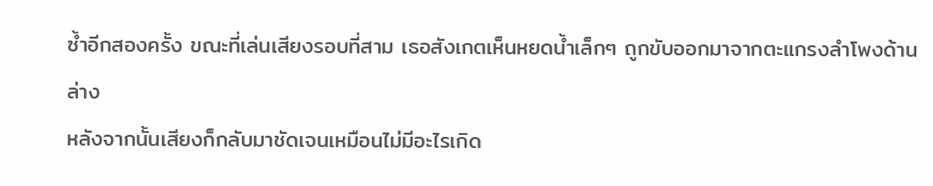ซ้ำอีกสองครั้ง ขณะที่เล่นเสียงรอบที่สาม เธอสังเกตเห็นหยดน้ำเล็กๆ ถูกขับออกมาจากตะแกรงลำโพงด้านล่าง
หลังจากนั้นเสียงก็กลับมาชัดเจนเหมือนไม่มีอะไรเกิด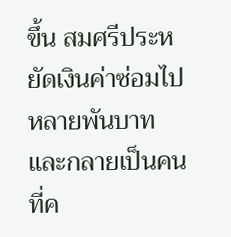ขึ้น สมศรีประหยัดเงินค่าซ่อมไปหลายพันบาท และกลายเป็นคนที่ค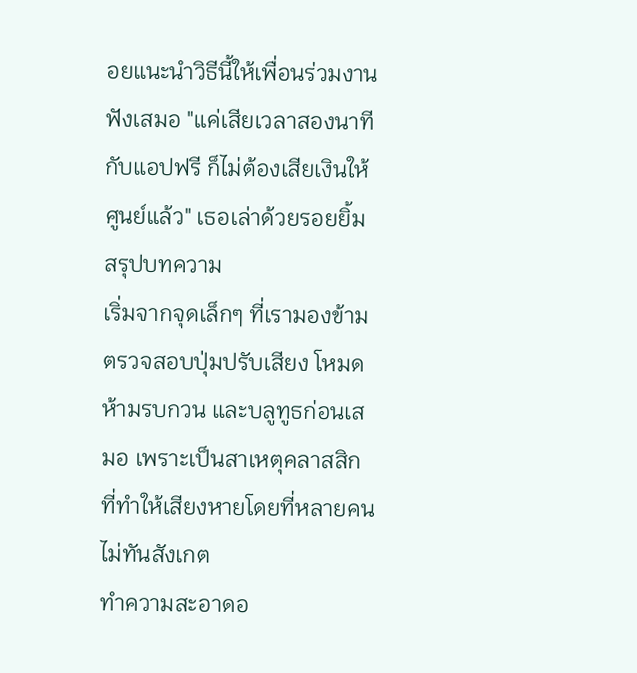อยแนะนำวิธีนี้ให้เพื่อนร่วมงานฟังเสมอ "แค่เสียเวลาสองนาทีกับแอปฟรี ก็ไม่ต้องเสียเงินให้ศูนย์แล้ว" เธอเล่าด้วยรอยยิ้ม
สรุปบทความ
เริ่มจากจุดเล็กๆ ที่เรามองข้ามตรวจสอบปุ่มปรับเสียง โหมดห้ามรบกวน และบลูทูธก่อนเสมอ เพราะเป็นสาเหตุคลาสสิกที่ทำให้เสียงหายโดยที่หลายคนไม่ทันสังเกต
ทำความสะอาดอ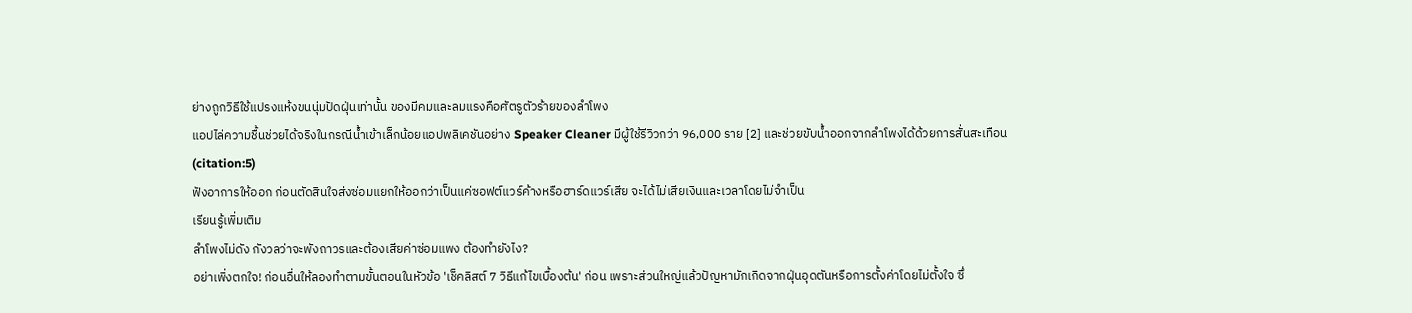ย่างถูกวิธีใช้แปรงแห้งขนนุ่มปัดฝุ่นเท่านั้น ของมีคมและลมแรงคือศัตรูตัวร้ายของลำโพง
แอปไล่ความชื้นช่วยได้จริงในกรณีน้ำเข้าเล็กน้อยแอปพลิเคชันอย่าง Speaker Cleaner มีผู้ใช้รีวิวกว่า 96,000 ราย [2] และช่วยขับน้ำออกจากลำโพงได้ด้วยการสั่นสะเทือน (citation:5)
ฟังอาการให้ออก ก่อนตัดสินใจส่งซ่อมแยกให้ออกว่าเป็นแค่ซอฟต์แวร์ค้างหรือฮาร์ดแวร์เสีย จะได้ไม่เสียเงินและเวลาโดยไม่จำเป็น
เรียนรู้เพิ่มเติม
ลำโพงไม่ดัง กังวลว่าจะพังถาวรและต้องเสียค่าซ่อมแพง ต้องทำยังไง?
อย่าเพิ่งตกใจ! ก่อนอื่นให้ลองทำตามขั้นตอนในหัวข้อ 'เช็คลิสต์ 7 วิธีแก้ไขเบื้องต้น' ก่อน เพราะส่วนใหญ่แล้วปัญหามักเกิดจากฝุ่นอุดตันหรือการตั้งค่าโดยไม่ตั้งใจ ซึ่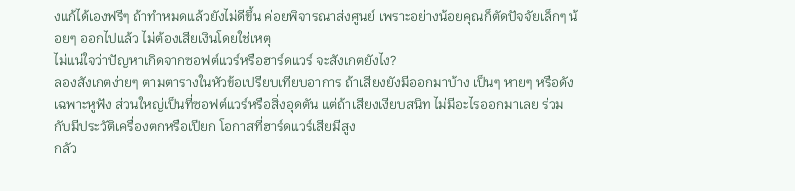งแก้ได้เองฟรีๆ ถ้าทำหมดแล้วยังไม่ดีขึ้น ค่อยพิจารณาส่งศูนย์ เพราะอย่างน้อยคุณก็ตัดปัจจัยเล็กๆ น้อยๆ ออกไปแล้ว ไม่ต้องเสียเงินโดยใช่เหตุ
ไม่แน่ใจว่าปัญหาเกิดจากซอฟต์แวร์หรือฮาร์ดแวร์ จะสังเกตยังไง?
ลองสังเกตง่ายๆ ตามตารางในหัวข้อเปรียบเทียบอาการ ถ้าเสียงยังมีออกมาบ้าง เป็นๆ หายๆ หรือดังเฉพาะหูฟัง ส่วนใหญ่เป็นที่ซอฟต์แวร์หรือสิ่งอุดตัน แต่ถ้าเสียงเงียบสนิท ไม่มีอะไรออกมาเลย ร่วมกับมีประวัติเครื่องตกหรือเปียก โอกาสที่ฮาร์ดแวร์เสียมีสูง
กลัว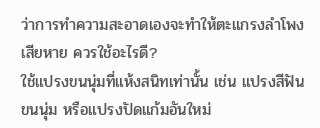ว่าการทำความสะอาดเองจะทำให้ตะแกรงลำโพงเสียหาย ควรใช้อะไรดี?
ใช้แปรงขนนุ่มที่แห้งสนิทเท่านั้น เช่น แปรงสีฟันขนนุ่ม หรือแปรงปัดแก้มอันใหม่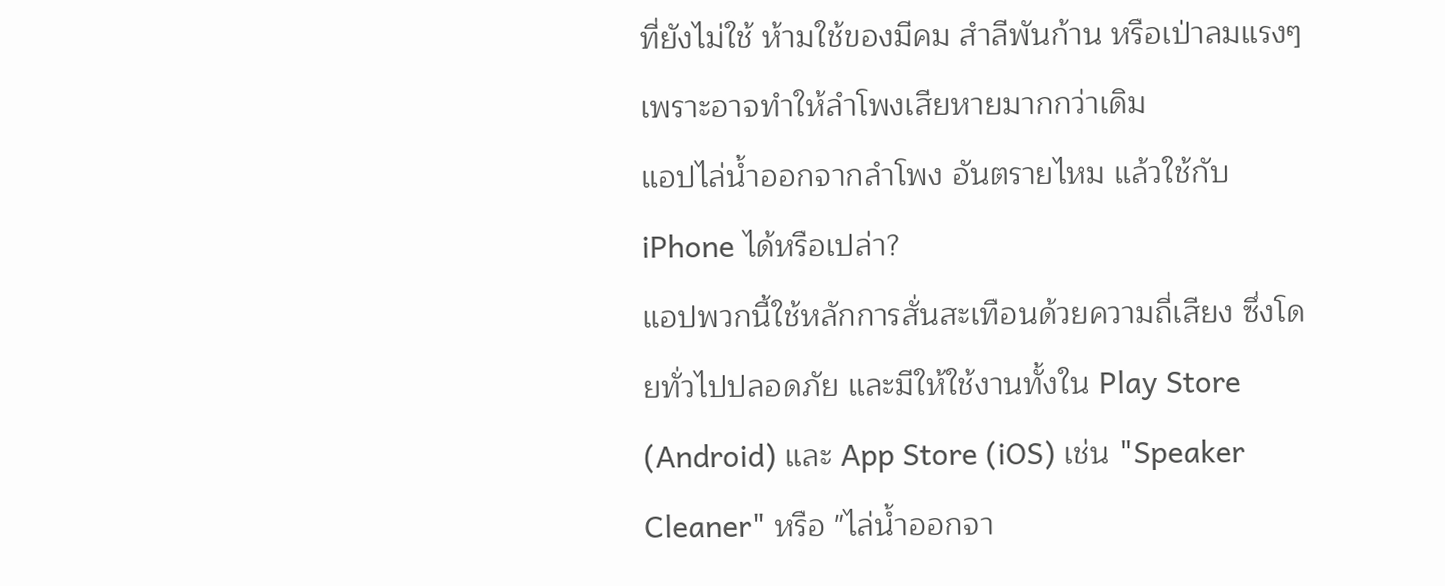ที่ยังไม่ใช้ ห้ามใช้ของมีคม สำลีพันก้าน หรือเป่าลมแรงๆ เพราะอาจทำให้ลำโพงเสียหายมากกว่าเดิม
แอปไล่น้ำออกจากลำโพง อันตรายไหม แล้วใช้กับ iPhone ได้หรือเปล่า?
แอปพวกนี้ใช้หลักการสั่นสะเทือนด้วยความถี่เสียง ซึ่งโดยทั่วไปปลอดภัย และมีให้ใช้งานทั้งใน Play Store (Android) และ App Store (iOS) เช่น "Speaker Cleaner" หรือ "ไล่น้ำออกจา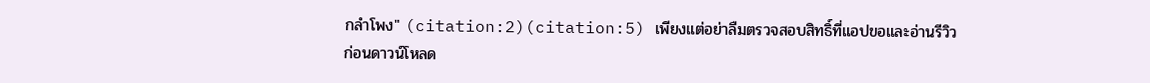กลำโพง" (citation:2)(citation:5) เพียงแต่อย่าลืมตรวจสอบสิทธิ์ที่แอปขอและอ่านรีวิวก่อนดาวน์โหลด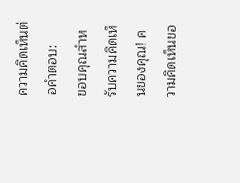ความคิดเห็นต่อคำตอบ:
ขอบคุณสำหรับความคิดเห็นของคุณ! ความคิดเห็นขอ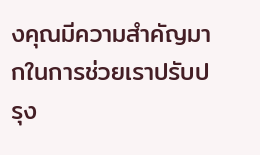งคุณมีความสำคัญมากในการช่วยเราปรับปรุง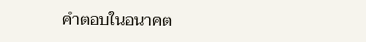คำตอบในอนาคต